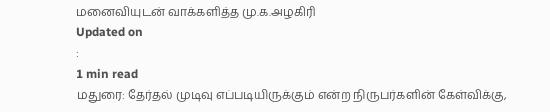மனைவியுடன் வாக்களித்த மு.க.அழகிரி
Updated on
:
1 min read
மதுரை: தேர்தல் முடிவு எப்படியிருக்கும் என்ற நிருபர்களின் கேள்விக்கு,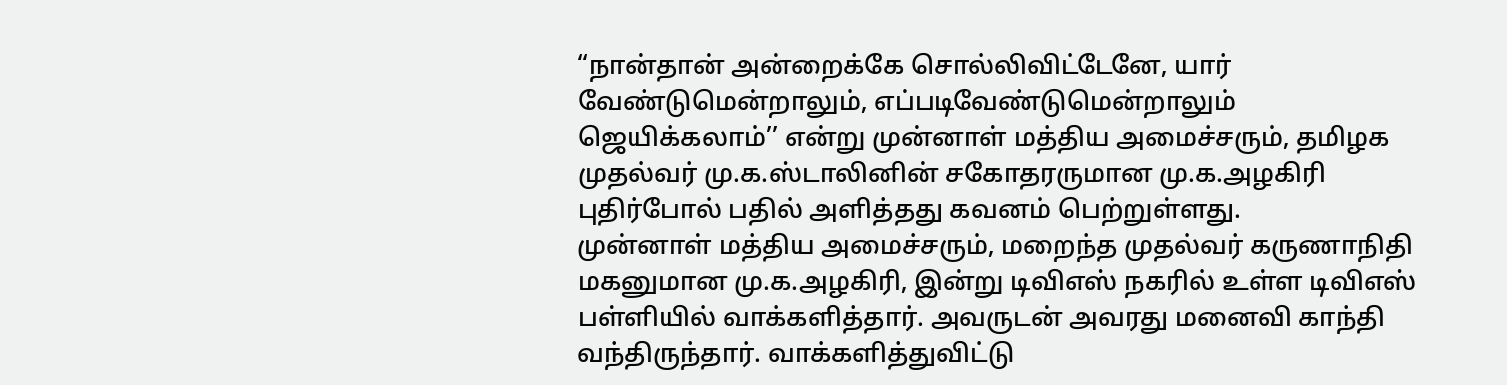“நான்தான் அன்றைக்கே சொல்லிவிட்டேனே, யார் வேண்டுமென்றாலும், எப்படிவேண்டுமென்றாலும் ஜெயிக்கலாம்’’ என்று முன்னாள் மத்திய அமைச்சரும், தமிழக முதல்வர் மு.க.ஸ்டாலினின் சகோதரருமான மு.க.அழகிரி புதிர்போல் பதில் அளித்தது கவனம் பெற்றுள்ளது.
முன்னாள் மத்திய அமைச்சரும், மறைந்த முதல்வர் கருணாநிதி மகனுமான மு.க.அழகிரி, இன்று டிவிஎஸ் நகரில் உள்ள டிவிஎஸ் பள்ளியில் வாக்களித்தார். அவருடன் அவரது மனைவி காந்தி வந்திருந்தார். வாக்களித்துவிட்டு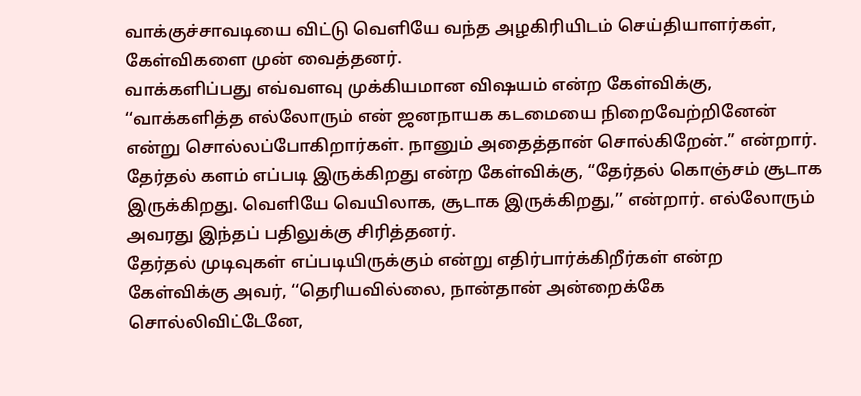வாக்குச்சாவடியை விட்டு வெளியே வந்த அழகிரியிடம் செய்தியாளர்கள், கேள்விகளை முன் வைத்தனர்.
வாக்களிப்பது எவ்வளவு முக்கியமான விஷயம் என்ற கேள்விக்கு, ‘‘வாக்களித்த எல்லோரும் என் ஜனநாயக கடமையை நிறைவேற்றினேன் என்று சொல்லப்போகிறார்கள். நானும் அதைத்தான் சொல்கிறேன்.” என்றார்.
தேர்தல் களம் எப்படி இருக்கிறது என்ற கேள்விக்கு, “தேர்தல் கொஞ்சம் சூடாக இருக்கிறது. வெளியே வெயிலாக, சூடாக இருக்கிறது,’’ என்றார். எல்லோரும் அவரது இந்தப் பதிலுக்கு சிரித்தனர்.
தேர்தல் முடிவுகள் எப்படியிருக்கும் என்று எதிர்பார்க்கிறீர்கள் என்ற கேள்விக்கு அவர், ‘‘தெரியவில்லை, நான்தான் அன்றைக்கே சொல்லிவிட்டேனே,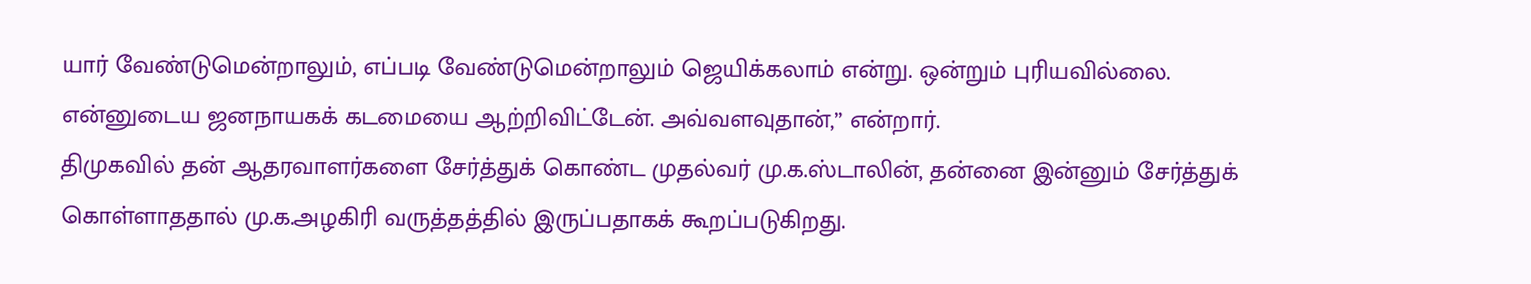யார் வேண்டுமென்றாலும், எப்படி வேண்டுமென்றாலும் ஜெயிக்கலாம் என்று. ஒன்றும் புரியவில்லை. என்னுடைய ஜனநாயகக் கடமையை ஆற்றிவிட்டேன். அவ்வளவுதான்,’’ என்றார்.
திமுகவில் தன் ஆதரவாளர்களை சேர்த்துக் கொண்ட முதல்வர் மு.க.ஸ்டாலின், தன்னை இன்னும் சேர்த்துக் கொள்ளாததால் மு.க.அழகிரி வருத்தத்தில் இருப்பதாகக் கூறப்படுகிறது.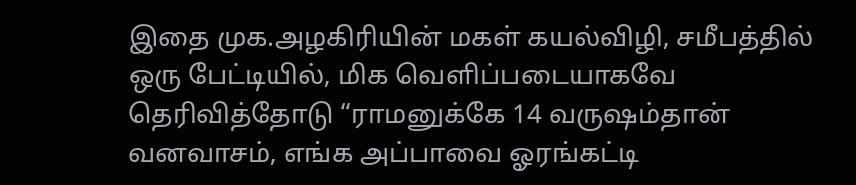இதை முக.அழகிரியின் மகள் கயல்விழி, சமீபத்தில் ஒரு பேட்டியில், மிக வெளிப்படையாகவே தெரிவித்தோடு “ராமனுக்கே 14 வருஷம்தான் வனவாசம், எங்க அப்பாவை ஓரங்கட்டி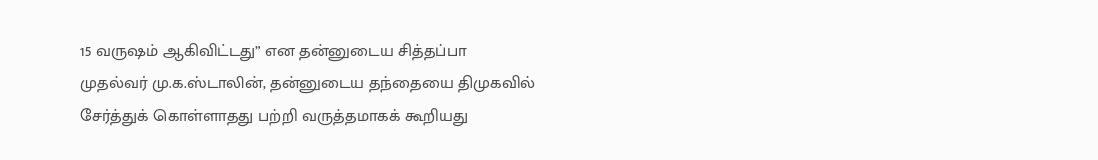15 வருஷம் ஆகிவிட்டது” என தன்னுடைய சித்தப்பா முதல்வர் மு.க.ஸ்டாலின், தன்னுடைய தந்தையை திமுகவில் சேர்த்துக் கொள்ளாதது பற்றி வருத்தமாகக் கூறியது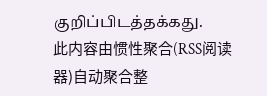குறிப்பிடத்தக்கது.
此内容由惯性聚合(RSS阅读器)自动聚合整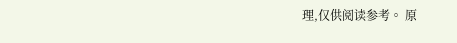理,仅供阅读参考。 原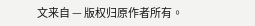文来自 — 版权归原作者所有。